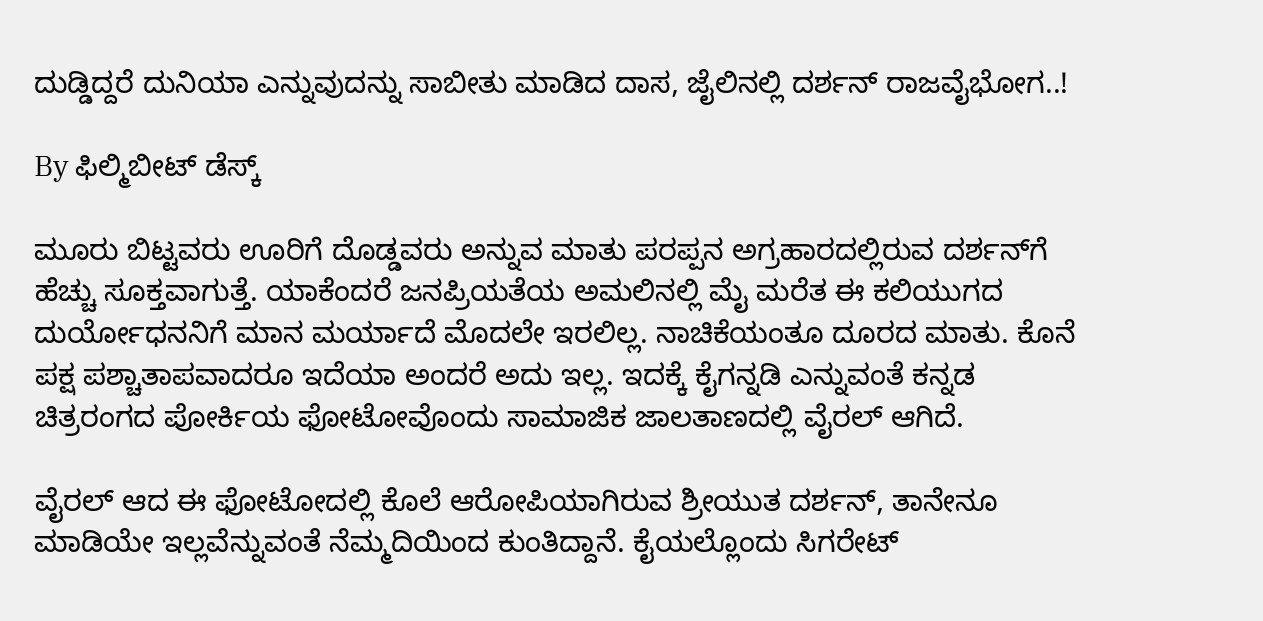ದುಡ್ಡಿದ್ದರೆ ದುನಿಯಾ ಎನ್ನುವುದನ್ನು ಸಾಬೀತು ಮಾಡಿದ ದಾಸ, ಜೈಲಿನಲ್ಲಿ ದರ್ಶನ್ ರಾಜವೈಭೋಗ..!

By ಫಿಲ್ಮಿಬೀಟ್ ಡೆಸ್ಕ್

ಮೂರು ಬಿಟ್ಟವರು ಊರಿಗೆ ದೊಡ್ಡವರು ಅನ್ನುವ ಮಾತು ಪರಪ್ಪನ ಅಗ್ರಹಾರದಲ್ಲಿರುವ ದರ್ಶನ್‌ಗೆ ಹೆಚ್ಚು ಸೂಕ್ತವಾಗುತ್ತೆ. ಯಾಕೆಂದರೆ ಜನಪ್ರಿಯತೆಯ ಅಮಲಿನಲ್ಲಿ ಮೈ ಮರೆತ ಈ ಕಲಿಯುಗದ ದುರ್ಯೋಧನನಿಗೆ ಮಾನ ಮರ್ಯಾದೆ ಮೊದಲೇ ಇರಲಿಲ್ಲ. ನಾಚಿಕೆಯಂತೂ ದೂರದ ಮಾತು. ಕೊನೆ ಪಕ್ಷ ಪಶ್ಚಾತಾಪವಾದರೂ ಇದೆಯಾ ಅಂದರೆ ಅದು ಇಲ್ಲ. ಇದಕ್ಕೆ ಕೈಗನ್ನಡಿ ಎನ್ನುವಂತೆ ಕನ್ನಡ ಚಿತ್ರರಂಗದ ಪೋರ್ಕಿಯ ಫೋಟೋವೊಂದು ಸಾಮಾಜಿಕ ಜಾಲತಾಣದಲ್ಲಿ ವೈರಲ್ ಆಗಿದೆ.

ವೈರಲ್ ಆದ ಈ ಫೋಟೋದಲ್ಲಿ ಕೊಲೆ ಆರೋಪಿಯಾಗಿರುವ ಶ್ರೀಯುತ ದರ್ಶನ್, ತಾನೇನೂ ಮಾಡಿಯೇ ಇಲ್ಲವೆನ್ನುವಂತೆ ನೆಮ್ಮದಿಯಿಂದ ಕುಂತಿದ್ದಾನೆ. ಕೈಯಲ್ಲೊಂದು ಸಿಗರೇಟ್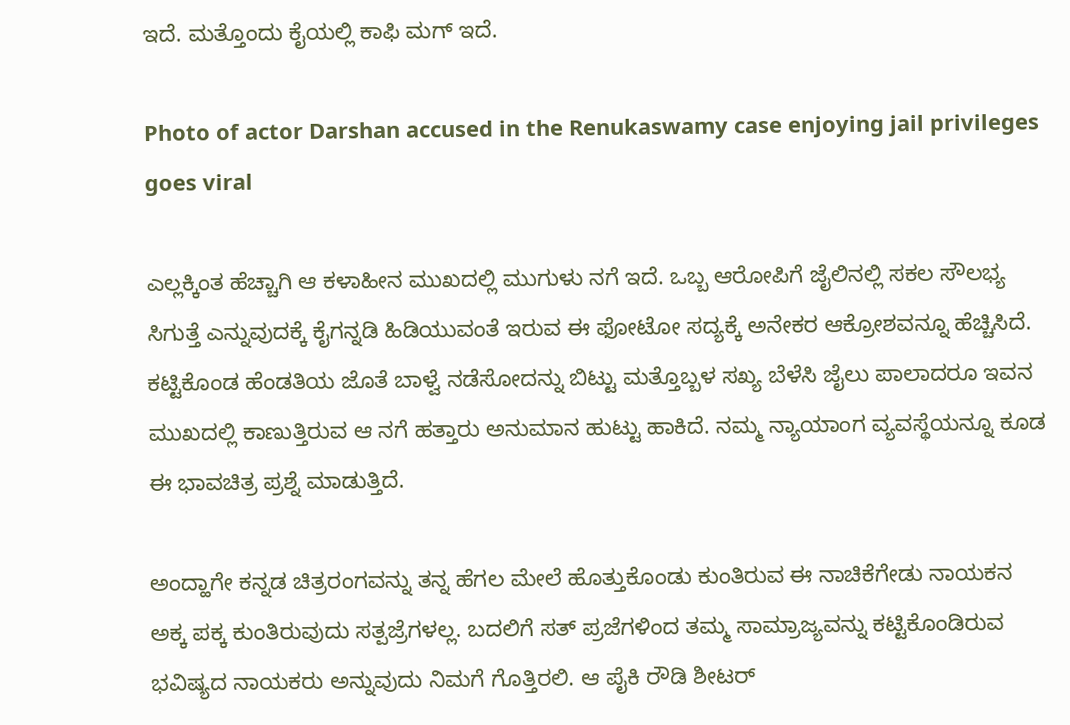ಇದೆ. ಮತ್ತೊಂದು ಕೈಯಲ್ಲಿ ಕಾಫಿ ಮಗ್ ಇದೆ.

Photo of actor Darshan accused in the Renukaswamy case enjoying jail privileges goes viral

ಎಲ್ಲಕ್ಕಿಂತ ಹೆಚ್ಚಾಗಿ ಆ ಕಳಾಹೀನ ಮುಖದಲ್ಲಿ ಮುಗುಳು ನಗೆ ಇದೆ. ಒಬ್ಬ ಆರೋಪಿಗೆ ಜೈಲಿನಲ್ಲಿ ಸಕಲ ಸೌಲಭ್ಯ ಸಿಗುತ್ತೆ ಎನ್ನುವುದಕ್ಕೆ ಕೈಗನ್ನಡಿ ಹಿಡಿಯುವಂತೆ ಇರುವ ಈ ಫೋಟೋ ಸದ್ಯಕ್ಕೆ ಅನೇಕರ ಆಕ್ರೋಶವನ್ನೂ ಹೆಚ್ಚಿಸಿದೆ. ಕಟ್ಟಿಕೊಂಡ ಹೆಂಡತಿಯ ಜೊತೆ ಬಾಳ್ವೆ ನಡೆಸೋದನ್ನು ಬಿಟ್ಟು ಮತ್ತೊಬ್ಬಳ ಸಖ್ಯ ಬೆಳೆಸಿ ಜೈಲು ಪಾಲಾದರೂ ಇವನ ಮುಖದಲ್ಲಿ ಕಾಣುತ್ತಿರುವ ಆ ನಗೆ ಹತ್ತಾರು ಅನುಮಾನ ಹುಟ್ಟು ಹಾಕಿದೆ. ನಮ್ಮ ನ್ಯಾಯಾಂಗ ವ್ಯವಸ್ಥೆಯನ್ನೂ ಕೂಡ ಈ ಭಾವಚಿತ್ರ ಪ್ರಶ್ನೆ ಮಾಡುತ್ತಿದೆ.

ಅಂದ್ಹಾಗೇ ಕನ್ನಡ ಚಿತ್ರರಂಗವನ್ನು ತನ್ನ ಹೆಗಲ ಮೇಲೆ ಹೊತ್ತುಕೊಂಡು ಕುಂತಿರುವ ಈ ನಾಚಿಕೆಗೇಡು ನಾಯಕನ ಅಕ್ಕ ಪಕ್ಕ ಕುಂತಿರುವುದು ಸತ್ಪಜ್ರೆಗಳಲ್ಲ. ಬದಲಿಗೆ ಸತ್ ಪ್ರಜೆಗಳಿಂದ ತಮ್ಮ ಸಾಮ್ರಾಜ್ಯವನ್ನು ಕಟ್ಟಿಕೊಂಡಿರುವ ಭವಿಷ್ಯದ ನಾಯಕರು ಅನ್ನುವುದು ನಿಮಗೆ ಗೊತ್ತಿರಲಿ. ಆ ಪೈಕಿ ರೌಡಿ ಶೀಟರ್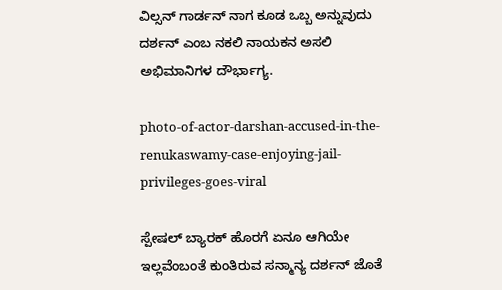ವಿಲ್ಸನ್ ಗಾರ್ಡನ್ ನಾಗ ಕೂಡ ಒಬ್ಬ ಅನ್ನುವುದು ದರ್ಶನ್ ಎಂಬ ನಕಲಿ ನಾಯಕನ ಅಸಲಿ ಅಭಿಮಾನಿಗಳ ದೌರ್ಭಾಗ್ಯ.

photo-of-actor-darshan-accused-in-the-renukaswamy-case-enjoying-jail-privileges-goes-viral

ಸ್ಪೇಷಲ್ ಬ್ಯಾರಕ್ ಹೊರಗೆ ಏನೂ ಆಗಿಯೇ ಇಲ್ಲವೆಂಬಂತೆ ಕುಂತಿರುವ ಸನ್ಮಾನ್ಯ ದರ್ಶನ್ ಜೊತೆ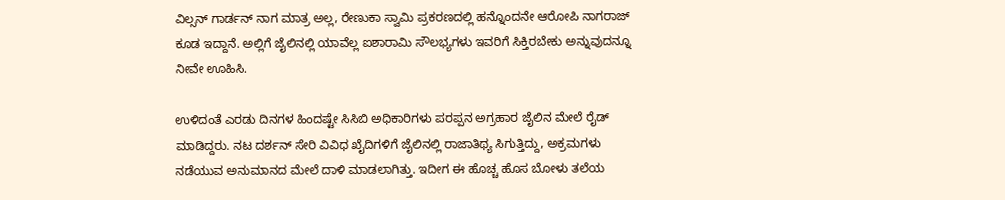ವಿಲ್ಸನ್ ಗಾರ್ಡನ್ ನಾಗ ಮಾತ್ರ ಅಲ್ಲ, ರೇಣುಕಾ ಸ್ವಾಮಿ ಪ್ರಕರಣದಲ್ಲಿ ಹನ್ನೊಂದನೇ ಆರೋಪಿ ನಾಗರಾಜ್ ಕೂಡ ಇದ್ದಾನೆ. ಅಲ್ಲಿಗೆ ಜೈಲಿನಲ್ಲಿ ಯಾವೆಲ್ಲ ಐಶಾರಾಮಿ ಸೌಲಭ್ಯಗಳು ಇವರಿಗೆ ಸಿಕ್ತಿರಬೇಕು ಅನ್ನುವುದನ್ನೂ ನೀವೇ ಊಹಿಸಿ.

ಉಳಿದಂತೆ ಎರಡು ದಿನಗಳ ಹಿಂದಷ್ಟೇ ಸಿಸಿಬಿ ಅಧಿಕಾರಿಗಳು ಪರಪ್ಪನ ಅಗ್ರಹಾರ ಜೈಲಿನ ಮೇಲೆ ರೈಡ್ ಮಾಡಿದ್ದರು. ನಟ ದರ್ಶನ್‌ ಸೇರಿ ವಿವಿಧ ಖೈದಿಗಳಿಗೆ ಜೈಲಿನಲ್ಲಿ ರಾಜಾತಿಥ್ಯ ಸಿಗುತ್ತಿದ್ದು, ಅಕ್ರಮಗಳು ನಡೆಯುವ ಅನುಮಾನದ ಮೇಲೆ ದಾಳಿ ಮಾಡಲಾಗಿತ್ತು. ಇದೀಗ ಈ ಹೊಚ್ಚ ಹೊಸ ಬೋಳು ತಲೆಯ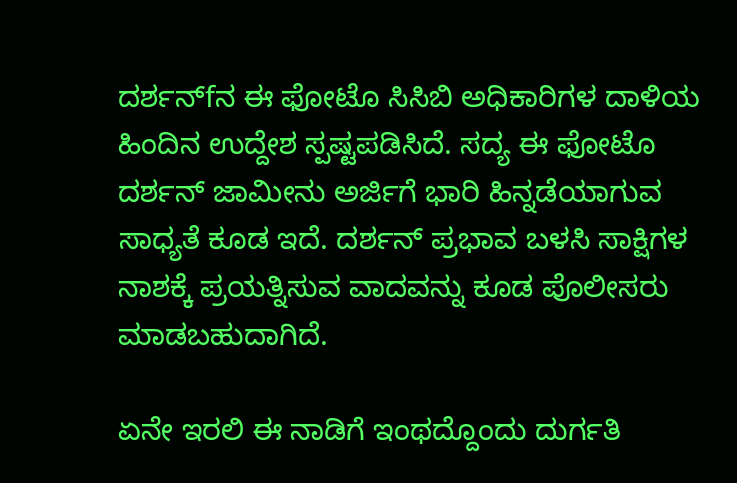ದರ್ಶನ್‌fನ ಈ ಫೋಟೊ ಸಿಸಿಬಿ ಅಧಿಕಾರಿಗಳ ದಾಳಿಯ ಹಿಂದಿನ ಉದ್ದೇಶ ಸ್ಪಷ್ಟಪಡಿಸಿದೆ. ಸದ್ಯ ಈ ಫೋಟೊ ದರ್ಶನ್‌ ಜಾಮೀನು ಅರ್ಜಿಗೆ ಭಾರಿ ಹಿನ್ನಡೆಯಾಗುವ ಸಾಧ್ಯತೆ ಕೂಡ ಇದೆ. ದರ್ಶನ್‌ ಪ್ರಭಾವ ಬಳಸಿ ಸಾಕ್ಷಿಗಳ ನಾಶಕ್ಕೆ ಪ್ರಯತ್ನಿಸುವ ವಾದವನ್ನು ಕೂಡ ಪೊಲೀಸರು ಮಾಡಬಹುದಾಗಿದೆ.

ಏನೇ ಇರಲಿ ಈ ನಾಡಿಗೆ ಇಂಥದ್ದೊಂದು ದುರ್ಗತಿ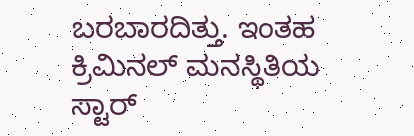ಬರಬಾರದಿತ್ತು. ಇಂತಹ ಕ್ರಿಮಿನಲ್ ಮನಸ್ಥಿತಿಯ ಸ್ಟಾರ್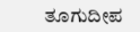ತೂಗುದೀಪ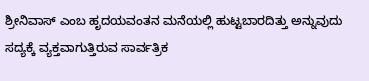ಶ್ರೀನಿವಾಸ್ ಎಂಬ ಹೃದಯವಂತನ ಮನೆಯಲ್ಲಿ ಹುಟ್ಟಬಾರದಿತ್ತು ಅನ್ನುವುದು ಸದ್ಯಕ್ಕೆ ವ್ಯಕ್ತವಾಗುತ್ತಿರುವ ಸಾರ್ವತ್ರಿಕ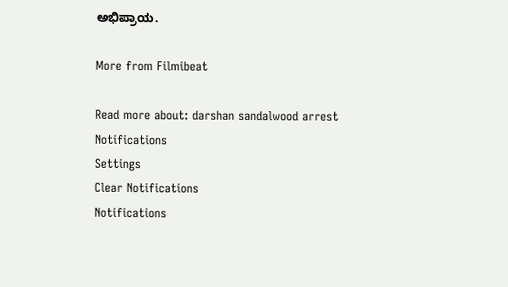ಅಭಿಪ್ರಾಯ.

More from Filmibeat

Read more about: darshan sandalwood arrest
Notifications
Settings
Clear Notifications
Notifications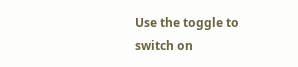Use the toggle to switch on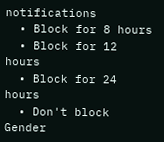notifications
  • Block for 8 hours
  • Block for 12 hours
  • Block for 24 hours
  • Don't block
Gender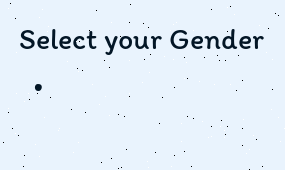Select your Gender
  •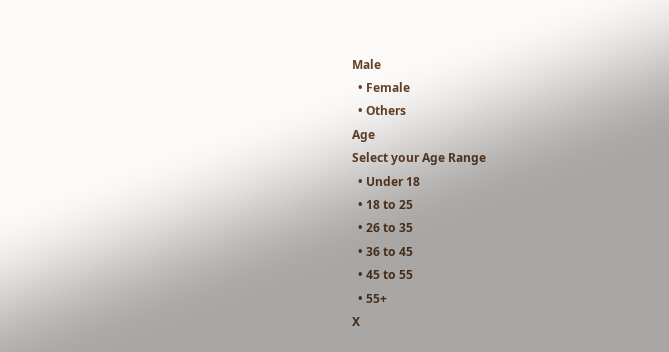Male
  • Female
  • Others
Age
Select your Age Range
  • Under 18
  • 18 to 25
  • 26 to 35
  • 36 to 45
  • 45 to 55
  • 55+
X